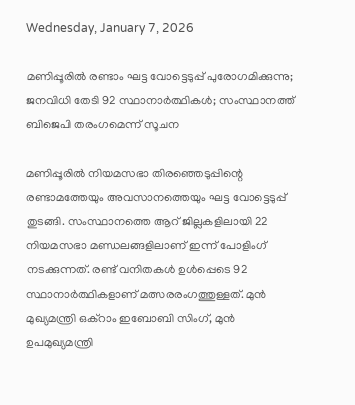Wednesday, January 7, 2026

മണിപ്പൂരില്‍ രണ്ടാം ഘട്ട വോട്ടെടുപ്പ്‌ പുരോഗമിക്കുന്നു; ജനവിധി തേടി 92 സ്ഥാനാർത്ഥികൾ; സംസ്ഥാനത്ത് ബിജെപി തരംഗമെന്ന് സൂചന

മണിപ്പൂരില്‍ നിയമസഭാ തിരഞ്ഞെടുപ്പിന്റെ രണ്ടാമത്തേയും അവസാനത്തെയും ഘട്ട വോട്ടെടുപ്പ് തുടങ്ങി. സംസ്ഥാനത്തെ ആറ് ജില്ലകളിലായി 22 നിയമസഭാ മണ്ഡലങ്ങളിലാണ് ഇന്ന് പോളിംഗ് നടക്കുന്നത്. രണ്ട് വനിതകള്‍ ഉള്‍പ്പെടെ 92 സ്ഥാനാര്‍ത്ഥികളാണ് മത്സരരംഗത്തുള്ളത്. മുന്‍ മുഖ്യമന്ത്രി ഒക്‌റാം ഇബോബി സിംഗ്, മുന്‍ ഉപമുഖ്യമന്ത്രി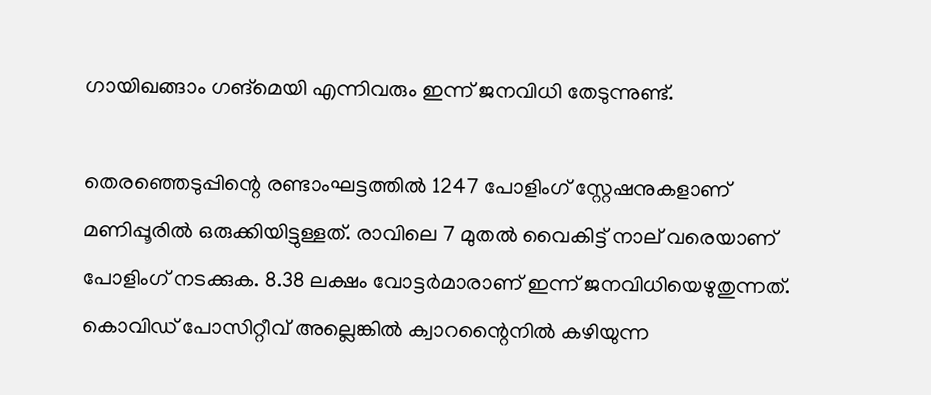ഗായിഖങ്ങാം ഗങ്‌മെയി എന്നിവരും ഇന്ന് ജനവിധി തേടുന്നുണ്ട്.

തെരഞ്ഞെടുപ്പിന്റെ രണ്ടാംഘട്ടത്തില്‍ 1247 പോളിംഗ് സ്റ്റേഷനുകളാണ് മണിപ്പൂരില്‍ ഒരുക്കിയിട്ടുള്ളത്. രാവിലെ 7 മുതല്‍ വൈകിട്ട് നാല് വരെയാണ് പോളിംഗ് നടക്കുക. 8.38 ലക്ഷം വോട്ടര്‍മാരാണ് ഇന്ന് ജനവിധിയെഴുതുന്നത്. കൊവിഡ് പോസിറ്റീവ് അല്ലെങ്കിൽ ക്വാറന്റൈനിൽ കഴിയുന്ന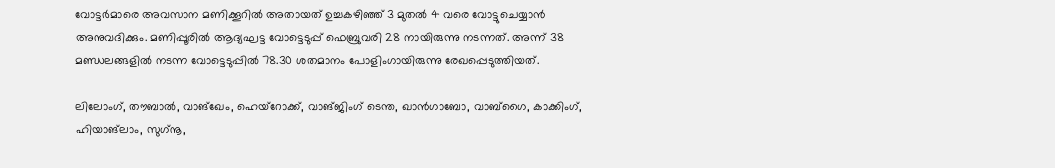വോട്ടർമാരെ അവസാന മണിക്കൂറിൽ അതായത് ഉച്ചകഴിഞ്ഞ് 3 മുതൽ 4 വരെ വോട്ടുചെയ്യാൻ അനുവദിക്കും. മണിപ്പൂരില്‍ ആദ്യഘട്ട വോട്ടെടുപ്പ് ഫെബ്രുവരി 28 നായിരുന്നു നടന്നത്. അന്ന് 38 മണ്ഡലങ്ങളില്‍ നടന്ന വോട്ടെടുപ്പില്‍ 78.30 ശതമാനം പോളിംഗായിരുന്നു രേഖപ്പെടുത്തിയത്.

ലിലോംഗ്, തൗബാല്‍, വാങ്‌ഖേം, ഹെയ്‌റോക്ക്, വാങ്ജിംഗ് ടെന്ത, ഖാന്‍ഗാബോ, വാബ്‌ഗൈ, കാക്കിംഗ്, ഹിയാങ്‌ലാം, സുഗ്‌നൂ,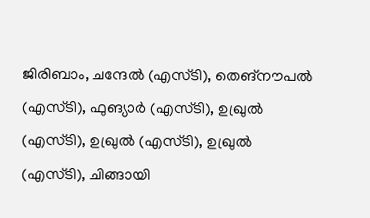ജിരിബാം, ചന്ദേല്‍ (എസ്ടി), തെങ്‌നൗപല്‍ (എസ്ടി), ഫുങ്യാര്‍ (എസ്ടി), ഉഖ്രുല്‍ (എസ്ടി), ഉഖ്രുല്‍ (എസ്ടി), ഉഖ്രുല്‍ (എസ്ടി), ചിങ്ങായി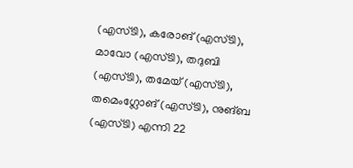(എസ്ടി), കരോങ് (എസ്ടി), മാവോ (എസ്ടി), തദുബി (എസ്ടി), തമേയ് (എസ്ടി), തമെംഗ്ലോങ് (എസ്ടി), നുങ്ബ (എസ്ടി) എന്നി 22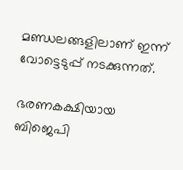മണ്ഡലങ്ങളിലാണ് ഇന്ന് വോട്ടെടുപ്പ് നടക്കുന്നത്.

ഭരണകക്ഷിയായ ബിജെപി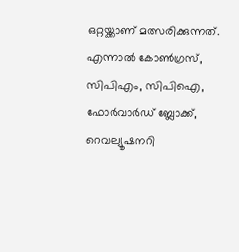ഒറ്റയ്ക്കാണ് മത്സരിക്കുന്നത്. എന്നാല്‍ കോണ്‍ഗ്രസ്, സിപിഎം, സിപിഐ, ഫോര്‍വാര്‍ഡ് ബ്ലോക്ക്, റെവല്യൂഷനറി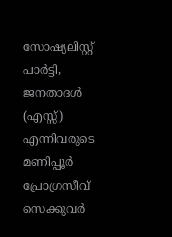സോഷ്യലിസ്റ്റ് പാര്‍ട്ടി, ജനതാദള്‍ (എസ്സ്) എന്നിവരുടെ മണിപ്പൂര്‍ പ്രോഗ്രസീവ് സെക്കുവര്‍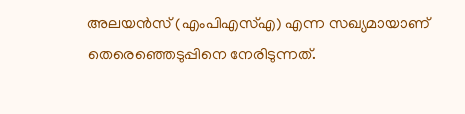അലയന്‍സ് (എംപിഎസ്എ) എന്ന സഖ്യമായാണ് തെരെഞ്ഞെടുപ്പിനെ നേരിടുന്നത്.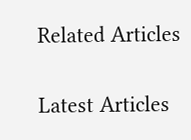Related Articles

Latest Articles